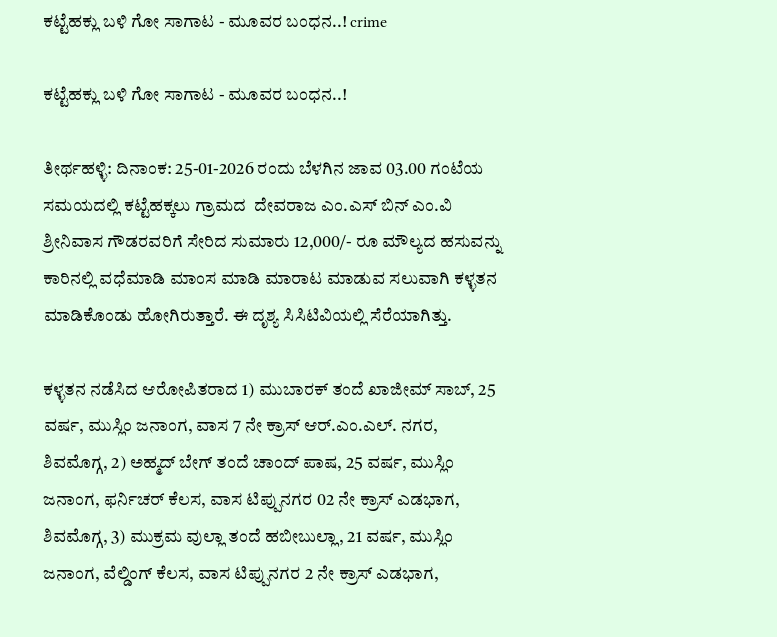ಕಟ್ಟೆಹಕ್ಲು ಬಳಿ ಗೋ ಸಾಗಾಟ - ಮೂವರ ಬಂಧನ..! crime

ಕಟ್ಟೆಹಕ್ಲು ಬಳಿ ಗೋ ಸಾಗಾಟ - ಮೂವರ ಬಂಧನ..!

ತೀರ್ಥಹಳ್ಳಿ: ದಿನಾಂಕ: 25-01-2026 ರಂದು ಬೆಳಗಿನ ಜಾವ 03.00 ಗಂಟೆಯ ಸಮಯದಲ್ಲಿ ಕಟ್ಟೆಹಕ್ಕಲು ಗ್ರಾಮದ  ದೇವರಾಜ ಎಂ.ಎಸ್ ಬಿನ್ ಎಂ.ವಿ ಶ್ರೀನಿವಾಸ ಗೌಡರವರಿಗೆ ಸೇರಿದ ಸುಮಾರು 12,000/- ರೂ ಮೌಲ್ಯದ ಹಸುವನ್ನು ಕಾರಿನಲ್ಲಿ ವಧೆಮಾಡಿ ಮಾಂಸ ಮಾಡಿ ಮಾರಾಟ ಮಾಡುವ ಸಲುವಾಗಿ ಕಳ್ಳತನ ಮಾಡಿಕೊಂಡು ಹೋಗಿರುತ್ತಾರೆ. ಈ ದೃಶ್ಯ ಸಿಸಿಟಿವಿಯಲ್ಲಿ ಸೆರೆಯಾಗಿತ್ತು.

ಕಳ್ಳತನ ನಡೆಸಿದ ಆರೋಪಿತರಾದ 1) ಮುಬಾರಕ್ ತಂದೆ ಖಾಜೀಮ್ ಸಾಬ್, 25 ವರ್ಷ, ಮುಸ್ಲಿಂ ಜನಾಂಗ, ವಾಸ 7 ನೇ ಕ್ರಾಸ್ ಆರ್.ಎಂ.ಎಲ್. ನಗರ, ಶಿವಮೊಗ್ಗ, 2) ಅಹ್ಮದ್ ಬೇಗ್ ತಂದೆ ಚಾಂದ್ ಪಾಷ, 25 ವರ್ಷ, ಮುಸ್ಲಿಂ ಜನಾಂಗ, ಫರ್ನಿಚರ್ ಕೆಲಸ, ವಾಸ ಟಿಪ್ಪುನಗರ 02 ನೇ ಕ್ರಾಸ್ ಎಡಭಾಗ, ಶಿವಮೊಗ್ಗ, 3) ಮುಕ್ರಮ ವುಲ್ಲಾ ತಂದೆ ಹಬೀಬುಲ್ಲಾ, 21 ವರ್ಷ, ಮುಸ್ಲಿಂ ಜನಾಂಗ, ವೆಲ್ಡಿಂಗ್ ಕೆಲಸ, ವಾಸ ಟಿಪ್ಪುನಗರ 2 ನೇ ಕ್ರಾಸ್ ಎಡಭಾಗ,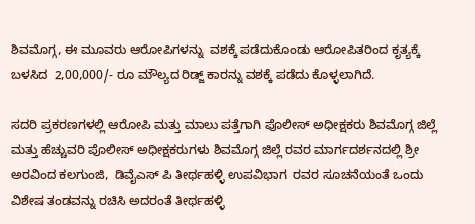ಶಿವಮೊಗ್ಗ, ಈ ಮೂವರು ಆರೋಪಿಗಳನ್ನು  ವಶಕ್ಕೆ ಪಡೆದುಕೊಂಡು ಆರೋಪಿತರಿಂದ ಕೃತ್ಯಕ್ಕೆ ಬಳಸಿದ  2,00,000/- ರೂ ಮೌಲ್ಯದ ರಿಡ್ಜ್ ಕಾರನ್ನು ವಶಕ್ಕೆ ಪಡೆದು ಕೊಳ್ಳಲಾಗಿದೆ.

ಸದರಿ ಪ್ರಕರಣಗಳಲ್ಲಿ ಆರೋಪಿ ಮತ್ತು ಮಾಲು ಪತ್ತೆಗಾಗಿ ಪೊಲೀಸ್ ಅಧೀಕ್ಷಕರು ಶಿವಮೊಗ್ಗ ಜಿಲ್ಲೆ ಮತ್ತು ಹೆಚ್ಚುವರಿ ಪೊಲೀಸ್ ಅಧೀಕ್ಷಕರುಗಳು ಶಿವಮೊಗ್ಗ ಜಿಲ್ಲೆ ರವರ ಮಾರ್ಗದರ್ಶನದಲ್ಲಿ ಶ್ರೀ ಅರವಿಂದ ಕಲಗುಂಜಿ,  ಡಿವೈಎಸ್ ಪಿ ತೀರ್ಥಹಳ್ಳಿ ಉಪವಿಭಾಗ  ರವರ ಸೂಚನೆಯಂತೆ ಒಂದು ವಿಶೇಷ ತಂಡವನ್ನು ರಚಿಸಿ ಅದರಂತೆ ತೀರ್ಥಹಳ್ಳಿ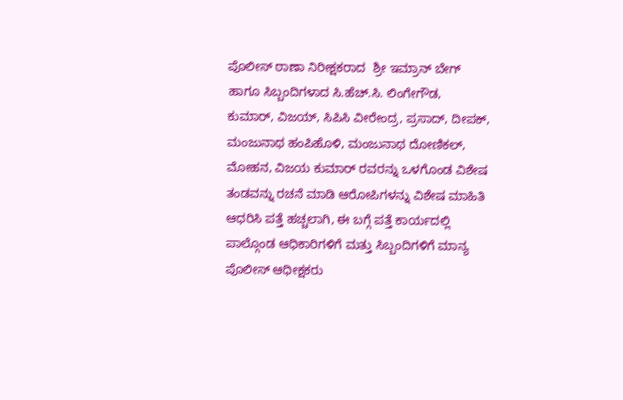ಪೊಲೀಸ್ ಠಾಣಾ ನಿರೀಕ್ಷಕರಾದ  ಶ್ರೀ ಇಮ್ರಾನ್ ಬೇಗ್ ಹಾಗೂ ಸಿಬ್ಬಂದಿಗಳಾದ ಸಿ.ಹೆಚ್.ಸಿ. ಲಿಂಗೇಗೌಡ, ಕುಮಾರ್, ವಿಜಯ್, ಸಿಪಿಸಿ ವೀರೇಂದ್ರ, ಪ್ರಸಾದ್, ದೀಪಕ್, ಮಂಜುನಾಥ ಹಂಪಿಹೊಳಿ, ಮಂಜುನಾಥ ದೋಣಿಕಲ್, ಮೋಹನ, ವಿಜಯ ಕುಮಾರ್ ರವರನ್ನು ಒಳಗೊಂಡ ವಿಶೇಷ ತಂಡವನ್ನು ರಚನೆ ಮಾಡಿ ಆರೋಪಿಗಳನ್ನು ವಿಶೇಷ ಮಾಹಿತಿ ಆಧರಿಸಿ ಪತ್ತೆ ಹಚ್ಚಲಾಗಿ, ಈ ಬಗ್ಗೆ ಪತ್ತೆ ಕಾರ್ಯದಲ್ಲಿ ಪಾಲ್ಗೊಂಡ ಆಧಿಕಾರಿಗಳಿಗೆ ಮತ್ತು ಸಿಬ್ಬಂದಿಗಳಿಗೆ ಮಾನ್ಯ ಪೊಲೀಸ್ ಆಧೀಕ್ಷಕರು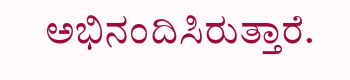ಅಭಿನಂದಿಸಿರುತ್ತಾರೆ.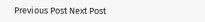Previous Post Next Post